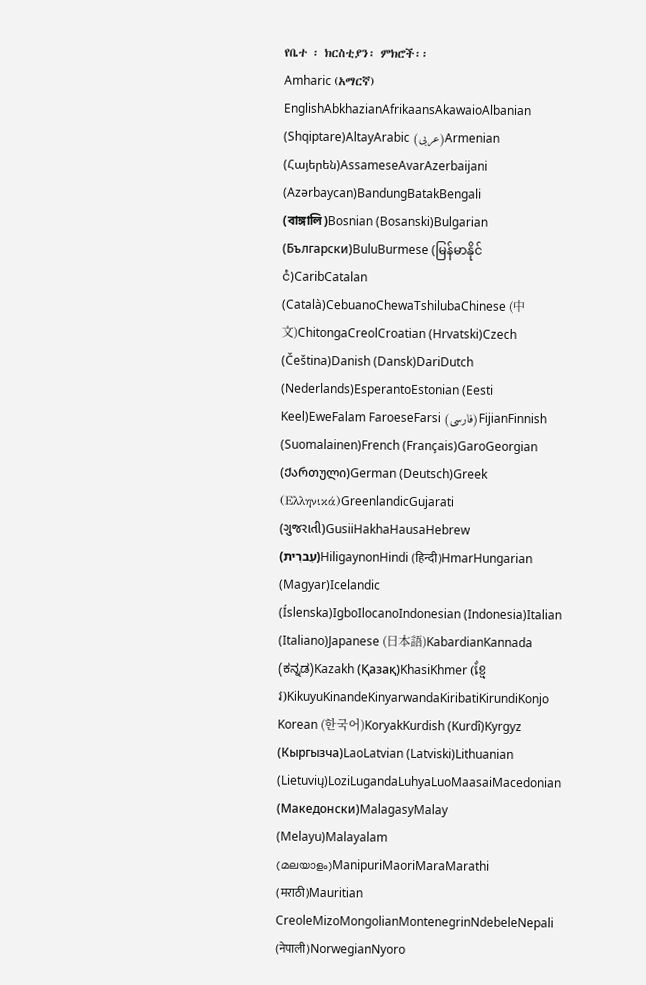የቤተ ፡ ክርስቲያን፡ ምክሮች፡፡
Amharic (አማርኛ)
EnglishAbkhazianAfrikaansAkawaioAlbanian (Shqiptare)AltayArabic (عربى)Armenian (Հայերեն)AssameseAvarAzerbaijani (Azərbaycan)BandungBatakBengali (বাঙ্গালি)Bosnian (Bosanski)Bulgarian (Български)BuluBurmese (မြန်မာနိုင်ငံ)CaribCatalan (Català)CebuanoChewaTshilubaChinese (中文)ChitongaCreolCroatian (Hrvatski)Czech (Čeština)Danish (Dansk)DariDutch (Nederlands)EsperantoEstonian (Eesti Keel)EweFalam FaroeseFarsi (فارسی)FijianFinnish (Suomalainen)French (Français)GaroGeorgian (Ქართული)German (Deutsch)Greek (Ελληνικά)GreenlandicGujarati (ગુજરાતી)GusiiHakhaHausaHebrew (עִברִית)HiligaynonHindi (हिन्दी)HmarHungarian (Magyar)Icelandic (Íslenska)IgboIlocanoIndonesian (Indonesia)Italian (Italiano)Japanese (日本語)KabardianKannada (ಕನ್ನಡ)Kazakh (Қазақ)KhasiKhmer (ខ្មែរ)KikuyuKinandeKinyarwandaKiribatiKirundiKonjo Korean (한국어)KoryakKurdish (Kurdî)Kyrgyz (Кыргызча)LaoLatvian (Latviski)Lithuanian (Lietuvių)LoziLugandaLuhyaLuoMaasaiMacedonian (Македонски)MalagasyMalay (Melayu)Malayalam (മലയാളം)ManipuriMaoriMaraMarathi (मराठी)Mauritian CreoleMizoMongolianMontenegrinNdebeleNepali (नेपाली)NorwegianNyoro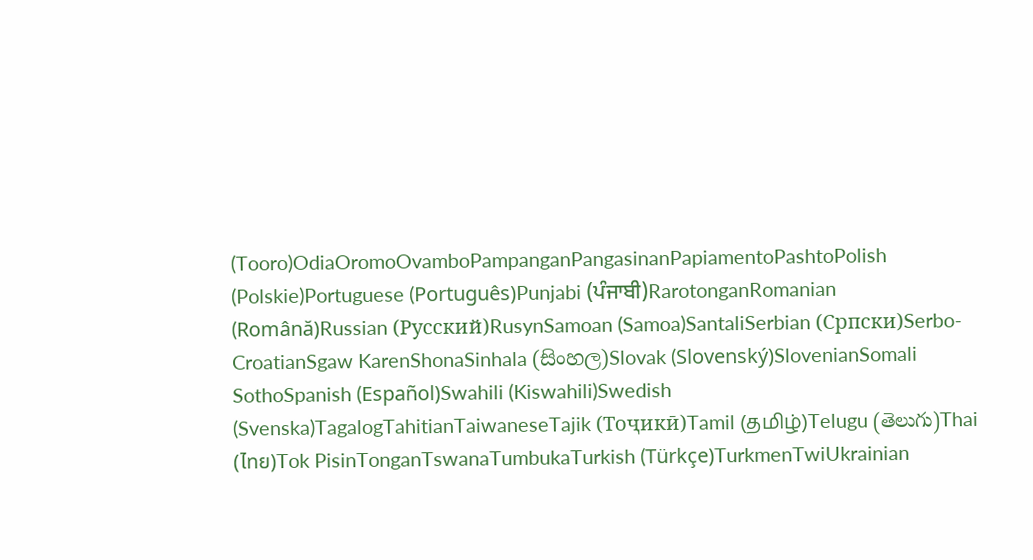(Tooro)OdiaOromoOvamboPampanganPangasinanPapiamentoPashtoPolish (Polskie)Portuguese (Português)Punjabi (ਪੰਜਾਬੀ)RarotonganRomanian (Română)Russian (Русский)RusynSamoan (Samoa)SantaliSerbian (Српски)Serbo-CroatianSgaw KarenShonaSinhala (සිංහල)Slovak (Slovenský)SlovenianSomali SothoSpanish (Español)Swahili (Kiswahili)Swedish (Svenska)TagalogTahitianTaiwaneseTajik (Тоҷикӣ)Tamil (தமிழ்)Telugu (తెలుగు)Thai (ไทย)Tok PisinTonganTswanaTumbukaTurkish (Türkçe)TurkmenTwiUkrainian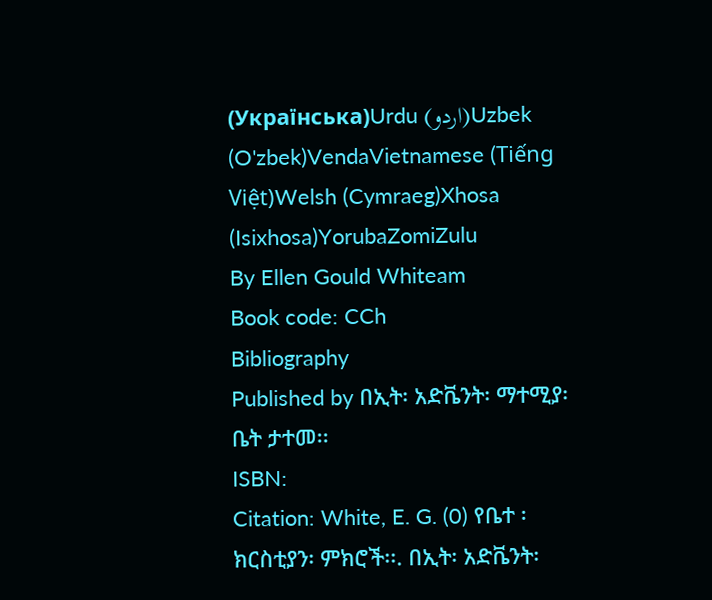(Українська)Urdu (اردو)Uzbek (O'zbek)VendaVietnamese (Tiếng Việt)Welsh (Cymraeg)Xhosa (Isixhosa)YorubaZomiZulu
By Ellen Gould Whiteam
Book code: CCh
Bibliography
Published by በኢት፡ አድቬንት፡ ማተሚያ፡ ቤት ታተመ፡፡
ISBN:
Citation: White, E. G. (0) የቤተ ፡ ክርስቲያን፡ ምክሮች፡፡. በኢት፡ አድቬንት፡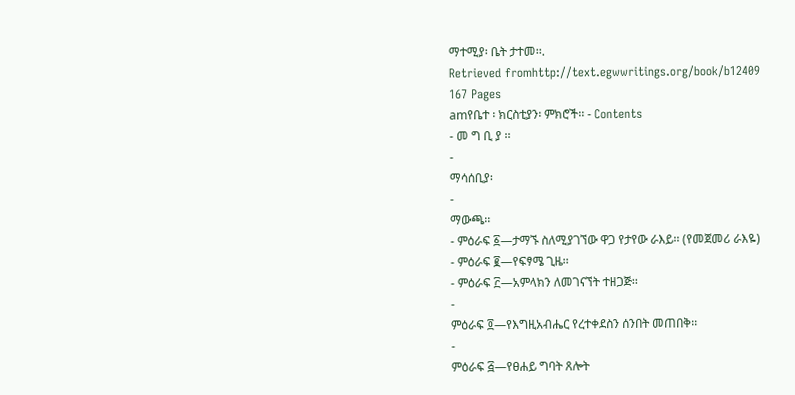ማተሚያ፡ ቤት ታተመ፡፡.
Retrieved fromhttp://text.egwwritings.org/book/b12409
167 Pages
amየቤተ ፡ ክርስቲያን፡ ምክሮች፡፡ - Contents
- መ ግ ቢ ያ ፡፡
-
ማሳሰቢያ፡
-
ማውጫ፡፡
- ምዕራፍ ፩—ታማኙ ስለሚያገኘው ዋጋ የታየው ራእይ፡፡ (የመጀመሪ ራእዬ)
- ምዕራፍ ፪—የፍፃሜ ጊዜ፡፡
- ምዕራፍ ፫—አምላክን ለመገናኘት ተዘጋጅ፡፡
-
ምዕራፍ ፬—የእግዚአብሔር የረተቀደስን ሰንበት መጠበቅ፡፡
-
ምዕራፍ ፭—የፀሐይ ግባት ጸሎት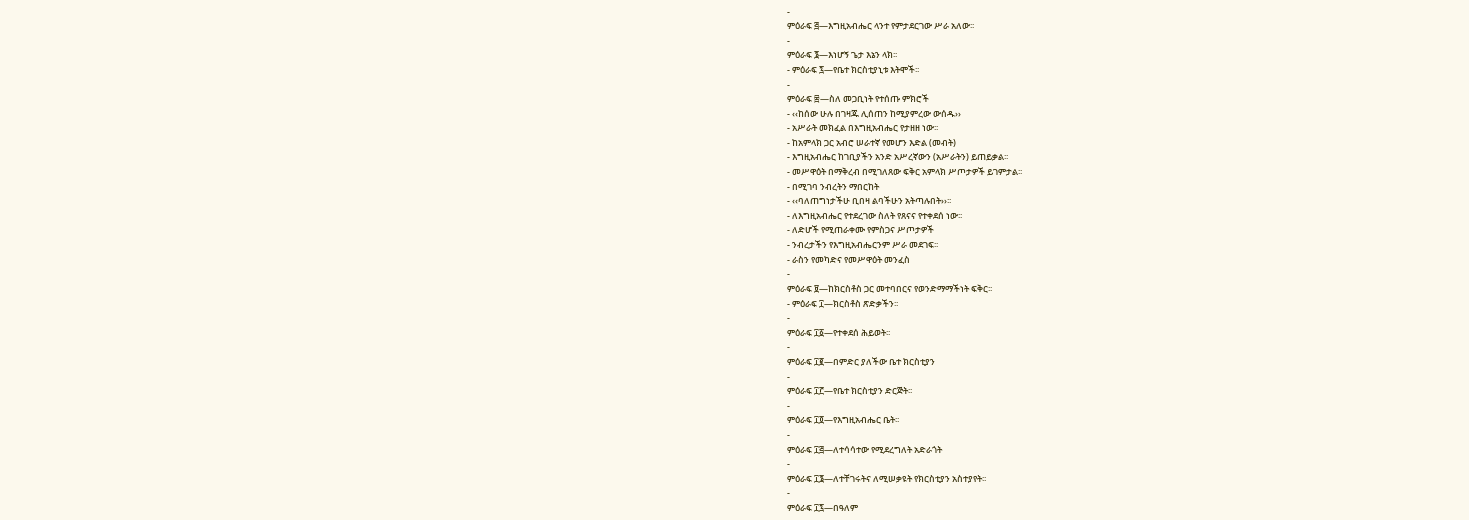-
ምዕራፍ ፭—እግዚአብሔር ላንተ የምታደርገው ሥራ አለው፡፡
-
ምዕራፍ ፮—እነሆኝ ጌታ እኔን ላክ፡፡
- ምዕራፍ ፯—የቤተ ክርስቲያኒቱ እትሞች፡፡
-
ምዕራፍ ፰—ስለ መጋቢነት የተሰጡ ምክሮች
- ‹‹ከሰው ሁሉ በገዛጁ ሊሰጠን ከሚያምረው ውሰዱ››
- አሥራት መክፈል በእግዚአብሔር የታዘዘ ነው፡፡
- ከአምላክ ጋር አብሮ ሠራተኛ የመሆን እድል (መብት)
- እግዚአብሔር ከገቢያችን አንድ አሥረኛውን (አሥራትን) ይጠይቃል፡፡
- መሥዋዕት በማቅረብ በሚገለጸው ፍቅር አምላክ ሥጦታዎች ይገምታል፡፡
- በሚገባ ንብረትን ማበርከት
- ‹‹ባለጠግነታችሁ ቢበዛ ልባችሁን አትጣሉበት››፡፡
- ለእግዚአብሔር የተደረገው ስለት የጸናና የተቀደሰ ነው፡፡
- ለድሆች የሚጠራቀሙ የምስጋና ሥጦታዎች
- ንብረታችን የእግዚአብሔርንም ሥራ መደገፍ፡፡
- ራስን የመካድና የመሥዋዕት መንፈስ
-
ምዕራፍ ፱—ከክርስቶስ ጋር መተባበርና የወንድማማችነት ፍቅር፡፡
- ምዕራፍ ፲—ክርስቶስ ጽድቃችን፡፡
-
ምዕራፍ ፲፩—የተቀደሰ ሕይወት፡፡
-
ምዕራፍ ፲፪—በምድር ያለችው ቤተ ክርስቲያን
-
ምዕራፍ ፲፫—የቤተ ክርስቲያን ድርጅት፡፡
-
ምዕራፍ ፲፬—የእግዚአብሔር ቤት፡፡
-
ምዕራፍ ፲፭—ለተሳሳተው የሚደረግለት አድራጎት
-
ምዕራፍ ፲፮—ለተቸገሩትና ለሚሠቃዩት የክርስቲያን አስተያየት፡፡
-
ምዕራፍ ፲፯—በዓለም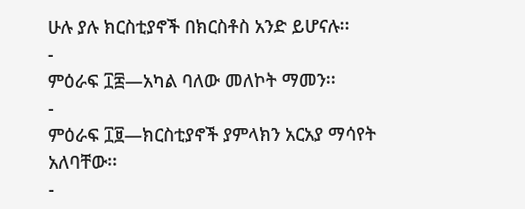ሁሉ ያሉ ክርስቲያኖች በክርስቶስ አንድ ይሆናሉ፡፡
-
ምዕራፍ ፲፰—አካል ባለው መለኮት ማመን፡፡
-
ምዕራፍ ፲፱—ክርስቲያኖች ያምላክን አርአያ ማሳየት አለባቸው፡፡
-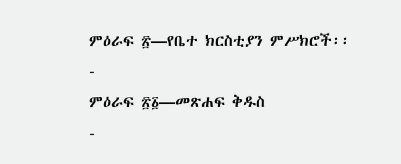ምዕራፍ ፳—የቤተ ክርስቲያን ምሥክሮች፡፡
-
ምዕራፍ ፳፩—መጽሐፍ ቅዱስ
-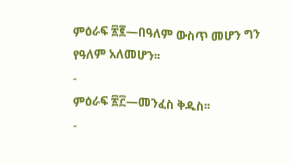ምዕራፍ ፳፪—በዓለም ውስጥ መሆን ግን የዓለም አለመሆን፡፡
-
ምዕራፍ ፳፫—መንፈስ ቅዱስ፡፡
-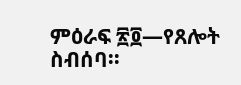ምዕራፍ ፳፬—የጸሎት ስብሰባ፡፡